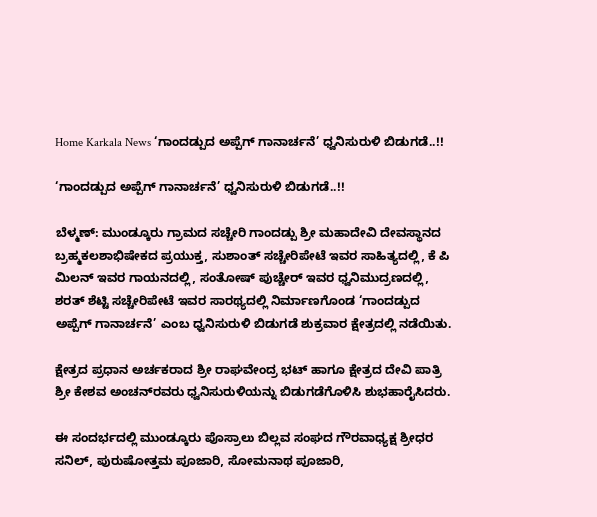Home Karkala News ‘ಗಾಂದಡ್ಪುದ ಅಪ್ಪೆಗ್ ಗಾನಾರ್ಚನೆ’ ಧ್ವನಿಸುರುಳಿ ಬಿಡುಗಡೆ..!!

‘ಗಾಂದಡ್ಪುದ ಅಪ್ಪೆಗ್ ಗಾನಾರ್ಚನೆ’ ಧ್ವನಿಸುರುಳಿ ಬಿಡುಗಡೆ..!!

ಬೆಳ್ಮಣ್: ಮುಂಡ್ಕೂರು ಗ್ರಾಮದ ಸಚ್ಚೇರಿ ಗಾಂದಡ್ಪು ಶ್ರೀ ಮಹಾದೇವಿ ದೇವಸ್ಥಾನದ ಬ್ರಹ್ಮಕಲಶಾಭಿಷೇಕದ ಪ್ರಯುಕ್ತ, ಸುಶಾಂತ್ ಸಚ್ಚೇರಿಪೇಟೆ ಇವರ ಸಾಹಿತ್ಯದಲ್ಲಿ, ಕೆ ಪಿ ಮಿಲನ್ ಇವರ ಗಾಯನದಲ್ಲಿ, ಸಂತೋಷ್ ಪುಚ್ಚೇರ್ ಇವರ ಧ್ವನಿಮುದ್ರಣದಲ್ಲಿ, ಶರತ್ ಶೆಟ್ಟಿ ಸಚ್ಚೇರಿಪೇಟೆ ಇವರ ಸಾರಥ್ಯದಲ್ಲಿ ನಿರ್ಮಾಣಗೊಂಡ ‘ಗಾಂದಡ್ಪುದ ಅಪ್ಪೆಗ್ ಗಾನಾರ್ಚನೆ’ ಎಂಬ ಧ್ವನಿಸುರುಳಿ ಬಿಡುಗಡೆ ಶುಕ್ರವಾರ ಕ್ಷೇತ್ರದಲ್ಲಿ ನಡೆಯಿತು.

ಕ್ಷೇತ್ರದ ಪ್ರಧಾನ ಅರ್ಚಕರಾದ ಶ್ರೀ ರಾಘವೇಂದ್ರ ಭಟ್ ಹಾಗೂ ಕ್ಷೇತ್ರದ ದೇವಿ ಪಾತ್ರಿ ಶ್ರೀ ಕೇಶವ ಅಂಚನ್‌ರವರು ಧ್ವನಿಸುರುಳಿಯನ್ನು ಬಿಡುಗಡೆಗೊಳಿಸಿ ಶುಭಹಾರೈಸಿದರು.

ಈ ಸಂದರ್ಭದಲ್ಲಿ ಮುಂಡ್ಕೂರು ಪೊಸ್ರಾಲು ಬಿಲ್ಲವ ಸಂಘದ ಗೌರವಾಧ್ಯಕ್ಷ ಶ್ರೀಧರ ಸನಿಲ್, ಪುರುಷೋತ್ತಮ ಪೂಜಾರಿ, ಸೋಮನಾಥ ಪೂಜಾರಿ,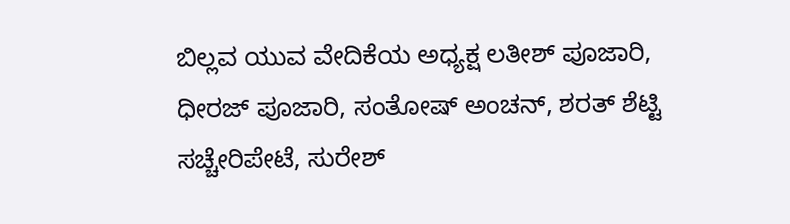ಬಿಲ್ಲವ ಯುವ ವೇದಿಕೆಯ ಅಧ್ಯಕ್ಷ ಲತೀಶ್ ಪೂಜಾರಿ, ಧೀರಜ್ ಪೂಜಾರಿ, ಸಂತೋಷ್ ಅಂಚನ್, ಶರತ್ ಶೆಟ್ಟಿ ಸಚ್ಚೇರಿಪೇಟೆ, ಸುರೇಶ್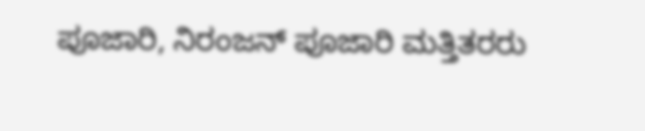ಪೂಜಾರಿ, ನಿರಂಜನ್ ಪೂಜಾರಿ ಮತ್ತಿತರರು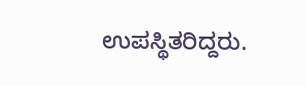ಉಪಸ್ಥಿತರಿದ್ದರು.